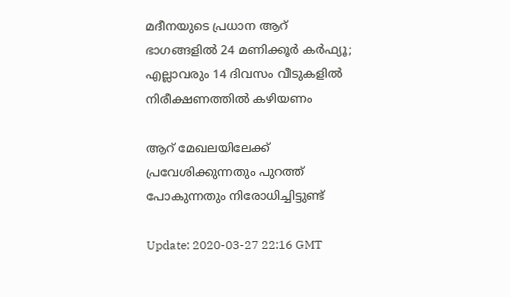മദീനയുടെ പ്രധാന ആറ് ഭാഗങ്ങളില്‍ 24 മണിക്കൂര്‍ കര്‍ഫ്യൂ; എല്ലാവരും 14 ദിവസം വീടുകളില്‍ നിരീക്ഷണത്തില്‍ കഴിയണം

ആറ് മേഖലയിലേക്ക് പ്രവേശിക്കുന്നതും പുറത്ത് പോകുന്നതും നിരോധിച്ചിട്ടുണ്ട്

Update: 2020-03-27 22:16 GMT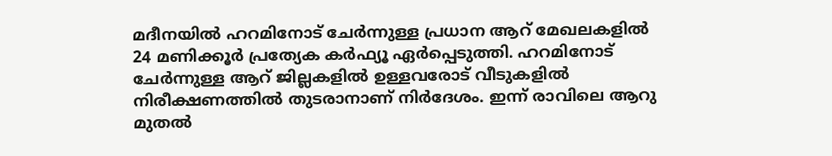മദീനയില്‍ ഹറമിനോട് ചേര്‍ന്നുള്ള പ്രധാന ആറ് മേഖലകളില്‍ 24 മണിക്കൂര്‍ പ്രത്യേക കര്‍ഫ്യൂ ഏര്‍പ്പെടുത്തി. ഹറമിനോട് ചേര്‍ന്നുള്ള ആറ് ജില്ലകളില്‍ ഉള്ളവരോട് വീടുകളില്‍ നിരീക്ഷണത്തില്‍ തുടരാനാണ് നിര്‍ദേശം. ഇന്ന് രാവിലെ ആറു മുതല്‍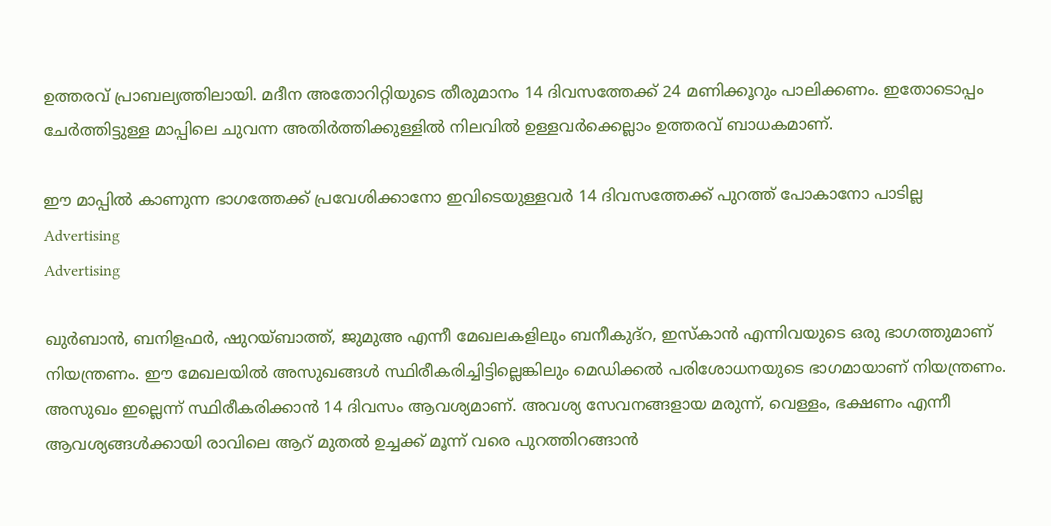ഉത്തരവ് പ്രാബല്യത്തിലായി. മദീന അതോറിറ്റിയുടെ തീരുമാനം 14 ദിവസത്തേക്ക് 24 മണിക്കൂറും പാലിക്കണം. ഇതോടൊപ്പം ചേര്‍ത്തിട്ടുള്ള മാപ്പിലെ ചുവന്ന അതിര്‍ത്തിക്കുള്ളില്‍ നിലവില്‍ ഉള്ളവര്‍ക്കെല്ലാം ഉത്തരവ് ബാധകമാണ്.

ഈ മാപ്പില്‍ കാണുന്ന ഭാഗത്തേക്ക് പ്രവേശിക്കാനോ ഇവിടെയുള്ളവര്‍ 14 ദിവസത്തേക്ക് പുറത്ത് പോകാനോ പാടില്ല
Advertising
Advertising

ഖുര്‍ബാന്‍, ബനിളഫര്‍, ഷുറയ്ബാത്ത്, ജുമുഅ എന്നീ മേഖലകളിലും ബനീകുദ്‌റ, ഇസ്കാന്‍ എന്നിവയുടെ ഒരു ഭാഗത്തുമാണ് നിയന്ത്രണം. ഈ മേഖലയില്‍ അസുഖങ്ങള്‍ സ്ഥിരീകരിച്ചിട്ടില്ലെങ്കിലും മെഡിക്കല്‍ പരിശോധനയുടെ ഭാഗമായാണ് നിയന്ത്രണം. അസുഖം ഇല്ലെന്ന് സ്ഥിരീകരിക്കാന്‍ 14 ദിവസം ആവശ്യമാണ്. അവശ്യ സേവനങ്ങളായ മരുന്ന്, വെള്ളം, ഭക്ഷണം എന്നീ ആവശ്യങ്ങള്‍ക്കായി രാവിലെ ആറ് മുതല്‍ ഉച്ചക്ക് മൂന്ന് വരെ പുറത്തിറങ്ങാന്‍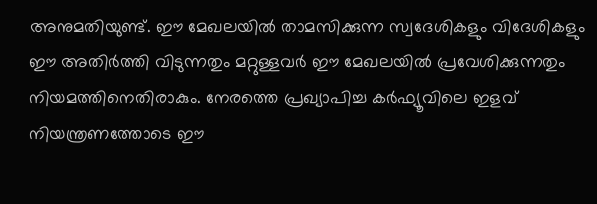അനുമതിയുണ്ട്. ഈ മേഖലയില്‍ താമസിക്കുന്ന സ്വദേശികളും വിദേശികളും ഈ അതിര്‍ത്തി വിടുന്നതും മറ്റുള്ളവര്‍ ഈ മേഖലയില്‍ പ്രവേശിക്കുന്നതും നിയമത്തിനെതിരാകും. നേരത്തെ പ്രഖ്യാപിച്ച കര്‍ഫ്യൂവിലെ ഇളവ് നിയന്ത്രണത്തോടെ ഈ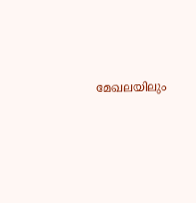മേഖലയിലും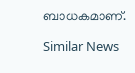ബാധകമാണ്.

Similar News